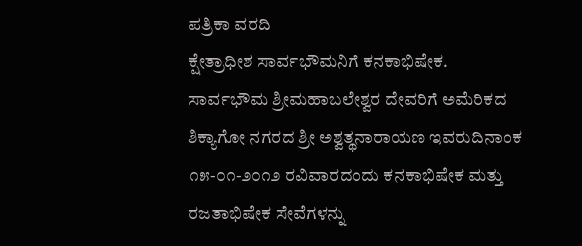ಪತ್ರಿಕಾ ವರದಿ
ಕ್ಷೇತ್ರಾಧೀಶ ಸಾರ್ವಭೌಮನಿಗೆ ಕನಕಾಭಿಷೇಕ.
ಸಾರ್ವಭೌಮ ಶ್ರೀಮಹಾಬಲೇಶ್ವರ ದೇವರಿಗೆ ಅಮೆರಿಕದ ಶಿಕ್ಯಾಗೋ ನಗರದ ಶ್ರೀ ಅಶ್ವತ್ಥನಾರಾಯಣ ಇವರುದಿನಾಂಕ ೧೫-೦೧-೨೦೧೨ ರವಿವಾರದಂದು ಕನಕಾಭಿಷೇಕ ಮತ್ತು ರಜತಾಭಿಷೇಕ ಸೇವೆಗಳನ್ನು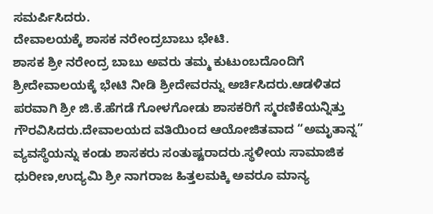ಸಮರ್ಪಿಸಿದರು.
ದೇವಾಲಯಕ್ಕೆ ಶಾಸಕ ನರೇಂದ್ರಬಾಬು ಭೇಟಿ.
ಶಾಸಕ ಶ್ರೀ ನರೇಂದ್ರ ಬಾಬು ಅವರು ತಮ್ಮ ಕುಟುಂಬದೊಂದಿಗೆ ಶ್ರೀದೇವಾಲಯಕ್ಕೆ ಭೇಟಿ ನೀಡಿ ಶ್ರೀದೇವರನ್ನು ಅರ್ಚಿಸಿದರು.ಆಡಳಿತದ ಪರವಾಗಿ ಶ್ರೀ ಜಿ.ಕೆ.ಹೆಗಡೆ ಗೋಳಗೋಡು ಶಾಸಕರಿಗೆ ಸ್ಮರಣಿಕೆಯನ್ನಿತ್ತು ಗೌರವಿಸಿದರು.ದೇವಾಲಯದ ವತಿಯಿಂದ ಆಯೋಜಿತವಾದ “ಅಮೃತಾನ್ನ” ವ್ಯವಸ್ಥೆಯನ್ನು ಕಂಡು ಶಾಸಕರು ಸಂತುಷ್ಟರಾದರು.ಸ್ಥಳೀಯ ಸಾಮಾಜಿಕ ಧುರೀಣ,ಉದ್ಯಮಿ ಶ್ರೀ ನಾಗರಾಜ ಹಿತ್ತಲಮಕ್ಕಿ ಅವರೂ ಮಾನ್ಯ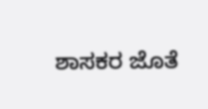ಶಾಸಕರ ಜೊತೆ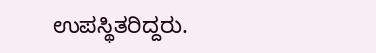ಉಪಸ್ಥಿತರಿದ್ದರು.